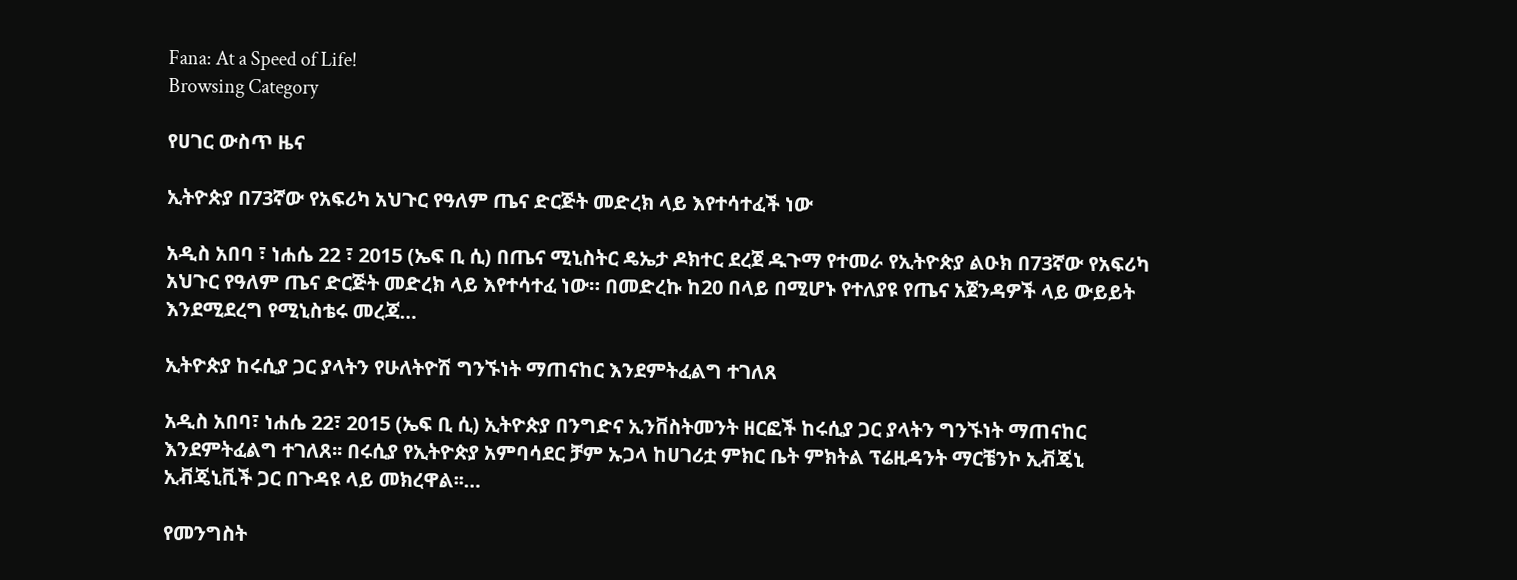Fana: At a Speed of Life!
Browsing Category

የሀገር ውስጥ ዜና

ኢትዮጵያ በ73ኛው የአፍሪካ አህጉር የዓለም ጤና ድርጅት መድረክ ላይ እየተሳተፈች ነው

አዲስ አበባ ፣ ነሐሴ 22 ፣ 2015 (ኤፍ ቢ ሲ) በጤና ሚኒስትር ዴኤታ ዶክተር ደረጀ ዱጉማ የተመራ የኢትዮጵያ ልዑክ በ73ኛው የአፍሪካ አህጉር የዓለም ጤና ድርጅት መድረክ ላይ እየተሳተፈ ነው። በመድረኩ ከ20 በላይ በሚሆኑ የተለያዩ የጤና አጀንዳዎች ላይ ውይይት እንደሚደረግ የሚኒስቴሩ መረጃ…

ኢትዮጵያ ከሩሲያ ጋር ያላትን የሁለትዮሽ ግንኙነት ማጠናከር እንደምትፈልግ ተገለጸ

አዲስ አበባ፣ ነሐሴ 22፣ 2015 (ኤፍ ቢ ሲ) ኢትዮጵያ በንግድና ኢንቨስትመንት ዘርፎች ከሩሲያ ጋር ያላትን ግንኙነት ማጠናከር እንደምትፈልግ ተገለጸ፡፡ በሩሲያ የኢትዮጵያ አምባሳደር ቻም ኡጋላ ከሀገሪቷ ምክር ቤት ምክትል ፕሬዚዳንት ማርቼንኮ ኢቭጄኒ ኢቭጄኒቪች ጋር በጉዳዩ ላይ መክረዋል፡፡…

የመንግስት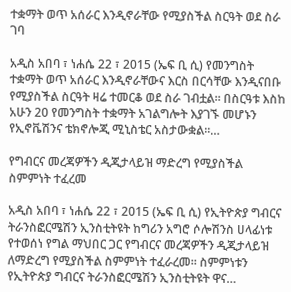ተቋማት ወጥ አሰራር እንዲኖራቸው የሚያስችል ስርዓት ወደ ስራ ገባ

አዲስ አበባ ፣ ነሐሴ 22 ፣ 2015 (ኤፍ ቢ ሲ) የመንግስት ተቋማት ወጥ አሰራር እንዲኖራቸውና እርስ በርሳቸው እንዲናበቡ የሚያስችል ስርዓት ዛሬ ተመርቆ ወደ ስራ ገብቷል። በስርዓቱ እስከ አሁን 20 የመንግስት ተቋማት አገልግሎት እያገኙ መሆኑን የኢኖቬሽንና ቴክኖሎጂ ሚኒስቴር አስታውቋል፡፡…

የግብርና መረጃዎችን ዲጂታላይዝ ማድረግ የሚያስችል ስምምነት ተፈረመ

አዲስ አበባ ፣ ነሐሴ 22 ፣ 2015 (ኤፍ ቢ ሲ) የኢትዮጵያ ግብርና ትራንስፎርሜሽን ኢንስቲትዩት ከግሪን አግሮ ሶሎሽንስ ሀላፊነቱ የተወሰነ የግል ማህበር ጋር የግብርና መረጃዎችን ዲጂታላይዝ ለማድረግ የሚያስችል ስምምነት ተፈራረመ። ስምምነቱን የኢትዮጵያ ግብርና ትራንስፎርሜሽን ኢንስቲትዩት ዋና…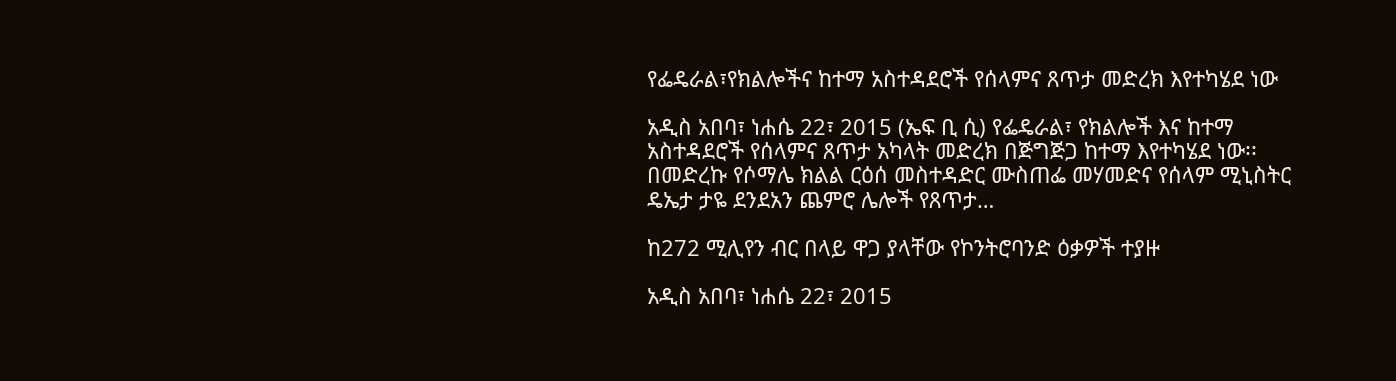የፌዴራል፣የክልሎችና ከተማ አስተዳደሮች የሰላምና ጸጥታ መድረክ እየተካሄደ ነው

አዲስ አበባ፣ ነሐሴ 22፣ 2015 (ኤፍ ቢ ሲ) የፌዴራል፣ የክልሎች እና ከተማ አስተዳደሮች የሰላምና ጸጥታ አካላት መድረክ በጅግጅጋ ከተማ እየተካሄደ ነው፡፡ በመድረኩ የሶማሌ ክልል ርዕሰ መስተዳድር ሙስጠፌ መሃመድና የሰላም ሚኒስትር ዴኤታ ታዬ ደንደአን ጨምሮ ሌሎች የጸጥታ…

ከ272 ሚሊየን ብር በላይ ዋጋ ያላቸው የኮንትሮባንድ ዕቃዎች ተያዙ

አዲስ አበባ፣ ነሐሴ 22፣ 2015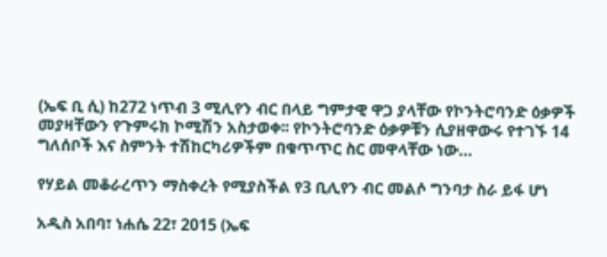(ኤፍ ቢ ሲ) ከ272 ነጥብ 3 ሚሊየን ብር በላይ ግምታዊ ዋጋ ያላቸው የኮንትሮባንድ ዕቃዎች መያዛቸውን የጉምሩክ ኮሚሽን አስታወቀ፡፡ የኮንትሮባንድ ዕቃዎቹን ሲያዘዋውሩ የተገኙ 14 ግለሰቦች እና ስምንት ተሽከርካሪዎችም በቁጥጥር ስር መዋላቸው ነው…

የሃይል መቆራረጥን ማስቀረት የሚያስችል የ3 ቢሊየን ብር መልሶ ግንባታ ስራ ይፋ ሆነ

አዲስ አበባ፣ ነሐሴ 22፣ 2015 (ኤፍ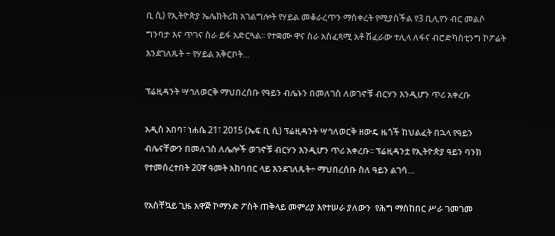ቢ ሲ) የኢትዮጵያ ኤሌክትሪክ አገልግሎት የሃይል መቆራረጥን ማስቀረት የሚያስችል የ3 ቢሊየን ብር መልሶ ግንባታ እና ጥገና ስራ ይፋ አድርጓል፡፡ የተቋሙ ዋና ስራ አስፈጻሚ አቶ ሽፈራው ተሊላ ለፋና ብሮድካስቲንግ ኮፖሬት እንደገለጹት ÷ የሃይል አቅርቦት…

ፕሬዚዳንት ሣኅለወርቅ ማህበረሰቡ የዓይን ብሌኑን በመለገስ ለወገኖቹ ብርሃን እንዲሆን ጥሪ አቀረቡ

አዲስ አበባ፣ ነሐሴ 21፣ 2015 (ኤፍ ቢ ሲ) ፕሬዚዳንት ሣኅለወርቅ ዘውዴ ዜጎች ከህልፈት በኋላ የዓይን ብሌናቸውን በመለገስ ለሌሎች ወገኖቹ ብርሃን እንዲሆን ጥሪ አቀረቡ፡፡ ፕሬዚዳንቷ የኢትዮጵያ ዓይን ባንክ የተመሰረተበት 20ኛ ዓመት አከባበር ላይ እንደገለጹት÷ ማህበረሰቡ ስለ ዓይን ልገሳ…

የአስቸኳይ ጊዜ አዋጅ ኮማንድ ፖስት ጠቅላይ መምሪያ እየተሠራ ያለውን  የሕግ ማስከበር ሥራ ገመገመ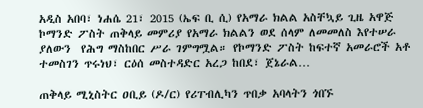አዲስ አበባ፣ ነሐሴ 21፣ 2015 (ኤፍ ቢ ሲ) የአማራ ክልል አስቸኳይ ጊዜ አዋጅ ኮማንድ ፖስት ጠቅላይ መምሪያ የአማራ ክልልን ወደ ሰላም ለመመለስ እየተሠራ ያለውን  የሕግ ማስከበር ሥራ ገምግሟል። የኮማንድ ፖስት ከፍተኛ አመራሮች አቶ ተመስገን ጥሩነህ፣ ርዕሰ መስተዳድር አረጋ ከበደ፣ ጀኔራል…

ጠቅላይ ሚኒስትር ዐቢይ (ዶ/ር) የሪፐብሊካን ጥበቃ አባላትን ጎበኙ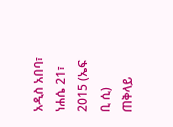አዲስ አበባ፣ ነሐሴ 21፣ 2015 (ኤፍ ቢ ሲ) ጠቅላይ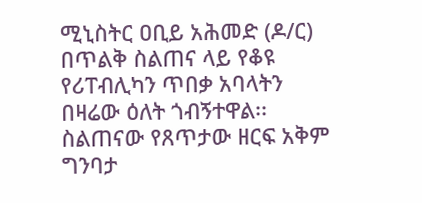ሚኒስትር ዐቢይ አሕመድ (ዶ/ር) በጥልቅ ስልጠና ላይ የቆዩ የሪፐብሊካን ጥበቃ አባላትን በዛሬው ዕለት ጎብኝተዋል፡፡ ስልጠናው የጸጥታው ዘርፍ አቅም ግንባታ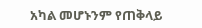አካል መሆኑንም የጠቅላይ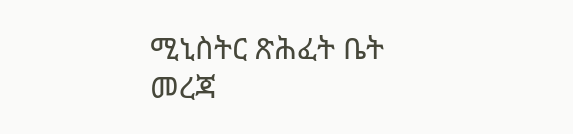ሚኒስትር ጽሕፈት ቤት መረጃ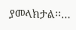ያመላክታል፡፡…